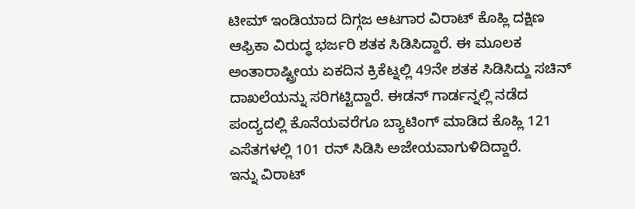ಟೀಮ್ ಇಂಡಿಯಾದ ದಿಗ್ಗಜ ಆಟಗಾರ ವಿರಾಟ್ ಕೊಹ್ಲಿ ದಕ್ಷಿಣ ಆಫ್ರಿಕಾ ವಿರುದ್ಧ ಭರ್ಜರಿ ಶತಕ ಸಿಡಿಸಿದ್ದಾರೆ. ಈ ಮೂಲಕ ಅಂತಾರಾಷ್ಟ್ರೀಯ ಏಕದಿನ ಕ್ರಿಕೆಟ್ನಲ್ಲಿ 49ನೇ ಶತಕ ಸಿಡಿಸಿದ್ದು ಸಚಿನ್ ದಾಖಲೆಯನ್ನು ಸರಿಗಟ್ಟಿದ್ದಾರೆ. ಈಡನ್ ಗಾರ್ಡನ್ನಲ್ಲಿ ನಡೆದ ಪಂದ್ಯದಲ್ಲಿ ಕೊನೆಯವರೆಗೂ ಬ್ಯಾಟಿಂಗ್ ಮಾಡಿದ ಕೊಹ್ಲಿ 121 ಎಸೆತಗಳಲ್ಲಿ 101 ರನ್ ಸಿಡಿಸಿ ಅಜೇಯವಾಗುಳಿದಿದ್ದಾರೆ.
ಇನ್ನು ವಿರಾಟ್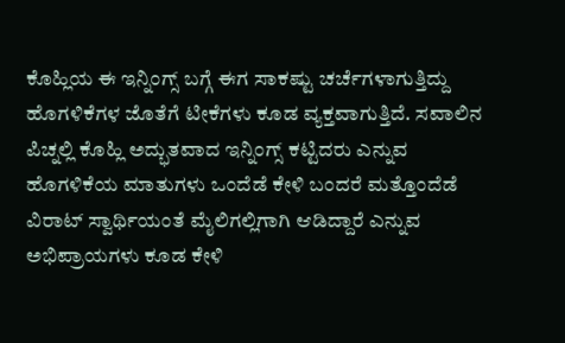ಕೊಹ್ಲಿಯ ಈ ಇನ್ನಿಂಗ್ಸ್ ಬಗ್ಗೆ ಈಗ ಸಾಕಷ್ಟು ಚರ್ಚೆಗಳಾಗುತ್ತಿದ್ದು ಹೊಗಳಿಕೆಗಳ ಜೊತೆಗೆ ಟೀಕೆಗಳು ಕೂಡ ವ್ಯಕ್ತವಾಗುತ್ತಿದೆ. ಸವಾಲಿನ ಪಿಚ್ನಲ್ಲಿ ಕೊಹ್ಲಿ ಅದ್ಭುತವಾದ ಇನ್ನಿಂಗ್ಸ್ ಕಟ್ಟಿದರು ಎನ್ನುವ ಹೊಗಳಿಕೆಯ ಮಾತುಗಳು ಒಂದೆಡೆ ಕೇಳಿ ಬಂದರೆ ಮತ್ತೊಂದೆಡೆ ವಿರಾಟ್ ಸ್ವಾರ್ಥಿಯಂತೆ ಮೈಲಿಗಲ್ಲಿಗಾಗಿ ಆಡಿದ್ದಾರೆ ಎನ್ನುವ ಅಭಿಪ್ರಾಯಗಳು ಕೂಡ ಕೇಳಿ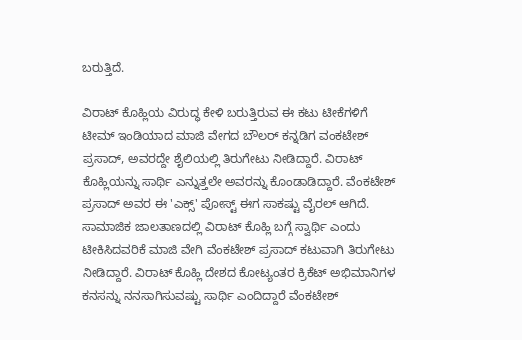ಬರುತ್ತಿದೆ.

ವಿರಾಟ್ ಕೊಹ್ಲಿಯ ವಿರುದ್ಧ ಕೇಳಿ ಬರುತ್ತಿರುವ ಈ ಕಟು ಟೀಕೆಗಳಿಗೆ ಟೀಮ್ ಇಂಡಿಯಾದ ಮಾಜಿ ವೇಗದ ಬೌಲರ್ ಕನ್ನಡಿಗ ವಂಕಟೇಶ್ ಪ್ರಸಾದ್, ಅವರದ್ದೇ ಶೈಲಿಯಲ್ಲಿ ತಿರುಗೇಟು ನೀಡಿದ್ದಾರೆ. ವಿರಾಟ್ ಕೊಹ್ಲಿಯನ್ನು ಸಾರ್ಥಿ ಎನ್ನುತ್ತಲೇ ಅವರನ್ನು ಕೊಂಡಾಡಿದ್ದಾರೆ. ವೆಂಕಟೇಶ್ ಪ್ರಸಾದ್ ಅವರ ಈ 'ಎಕ್ಸ್' ಪೋಸ್ಟ್ ಈಗ ಸಾಕಷ್ಟು ವೈರಲ್ ಆಗಿದೆ.
ಸಾಮಾಜಿಕ ಜಾಲತಾಣದಲ್ಲಿ ವಿರಾಟ್ ಕೊಹ್ಲಿ ಬಗ್ಗೆ ಸ್ವಾರ್ಥಿ ಎಂದು ಟೀಕಿಸಿದವರಿಕೆ ಮಾಜಿ ವೇಗಿ ವೆಂಕಟೇಶ್ ಪ್ರಸಾದ್ ಕಟುವಾಗಿ ತಿರುಗೇಟು ನೀಡಿದ್ದಾರೆ. ವಿರಾಟ್ ಕೊಹ್ಲಿ ದೇಶದ ಕೋಟ್ಯಂತರ ಕ್ರಿಕೆಟ್ ಅಭಿಮಾನಿಗಳ ಕನಸನ್ನು ನನಸಾಗಿಸುವಷ್ಟು ಸಾರ್ಥಿ ಎಂದಿದ್ದಾರೆ ವೆಂಕಟೇಶ್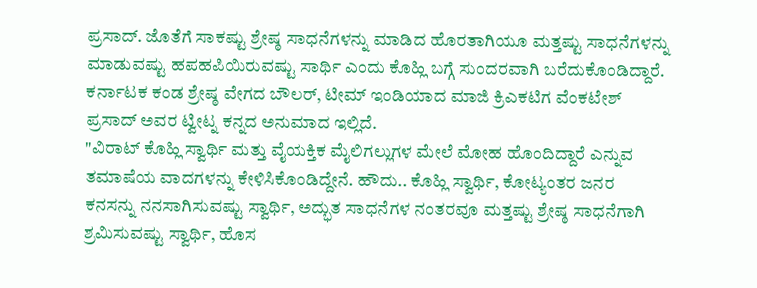ಪ್ರಸಾದ್. ಜೊತೆಗೆ ಸಾಕಷ್ಟು ಶ್ರೇಷ್ಠ ಸಾಧನೆಗಳನ್ನು ಮಾಡಿದ ಹೊರತಾಗಿಯೂ ಮತ್ತಷ್ಟು ಸಾಧನೆಗಳನ್ನು ಮಾಡುವಷ್ಟು ಹಪಹಪಿಯಿರುವಷ್ಟು ಸಾರ್ಥಿ ಎಂದು ಕೊಹ್ಲಿ ಬಗ್ಗೆ ಸುಂದರವಾಗಿ ಬರೆದುಕೊಂಡಿದ್ದಾರೆ.
ಕರ್ನಾಟಕ ಕಂಡ ಶ್ರೇಷ್ಠ ವೇಗದ ಬೌಲರ್, ಟೀಮ್ ಇಂಡಿಯಾದ ಮಾಜಿ ಕ್ರಿಎಕಟಿಗ ವೆಂಕಟೇಶ್ ಪ್ರಸಾದ್ ಅವರ ಟ್ವೀಟ್ನ ಕನ್ನದ ಅನುಮಾದ ಇಲ್ಲಿದೆ.
"ವಿರಾಟ್ ಕೊಹ್ಲಿ ಸ್ವಾರ್ಥಿ ಮತ್ತು ವೈಯಕ್ತಿಕ ಮೈಲಿಗಲ್ಲುಗಳ ಮೇಲೆ ಮೋಹ ಹೊಂದಿದ್ದಾರೆ ಎನ್ನುವ ತಮಾಷೆಯ ವಾದಗಳನ್ನು ಕೇಳಿಸಿಕೊಂಡಿದ್ದೇನೆ. ಹೌದು.. ಕೊಹ್ಲಿ ಸ್ವಾರ್ಥಿ, ಕೋಟ್ಯಂತರ ಜನರ ಕನಸನ್ನು ನನಸಾಗಿಸುವಷ್ಟು ಸ್ವಾರ್ಥಿ, ಅದ್ಭುತ ಸಾಧನೆಗಳ ನಂತರವೂ ಮತ್ತಷ್ಟು ಶ್ರೇಷ್ಠ ಸಾಧನೆಗಾಗಿ ಶ್ರಮಿಸುವಷ್ಟು ಸ್ವಾರ್ಥಿ, ಹೊಸ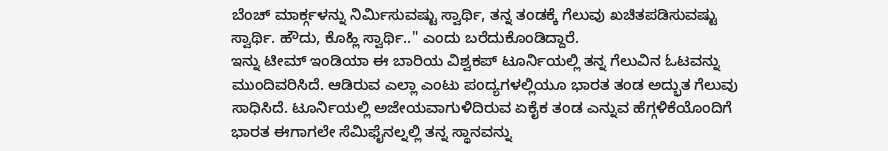ಬೆಂಚ್ ಮಾರ್ಕ್ಗಳನ್ನು ನಿರ್ಮಿಸುವಷ್ಟು ಸ್ವಾರ್ಥಿ, ತನ್ನ ತಂಡಕ್ಕೆ ಗೆಲುವು ಖಚಿತಪಡಿಸುವಷ್ಟು ಸ್ವಾರ್ಥಿ. ಹೌದು, ಕೊಹ್ಲಿ ಸ್ವಾರ್ಥಿ.." ಎಂದು ಬರೆದುಕೊಂಡಿದ್ದಾರೆ.
ಇನ್ನು ಟೀಮ್ ಇಂಡಿಯಾ ಈ ಬಾರಿಯ ವಿಶ್ವಕಪ್ ಟೂರ್ನಿಯಲ್ಲಿ ತನ್ನ ಗೆಲುವಿನ ಓಟವನ್ನು ಮುಂದಿವರಿಸಿದೆ. ಆಡಿರುವ ಎಲ್ಲಾ ಎಂಟು ಪಂದ್ಯಗಳಲ್ಲಿಯೂ ಭಾರತ ತಂಡ ಅದ್ಭುತ ಗೆಲುವು ಸಾಧಿಸಿದೆ. ಟೂರ್ನಿಯಲ್ಲಿ ಅಜೇಯವಾಗುಳಿದಿರುವ ಏಕೈಕ ತಂಡ ಎನ್ನುವ ಹೆಗ್ಗಳಿಕೆಯೊಂದಿಗೆ ಭಾರತ ಈಗಾಗಲೇ ಸೆಮಿಫೈನಲ್ನಲ್ಲಿ ತನ್ನ ಸ್ಥಾನವನ್ನು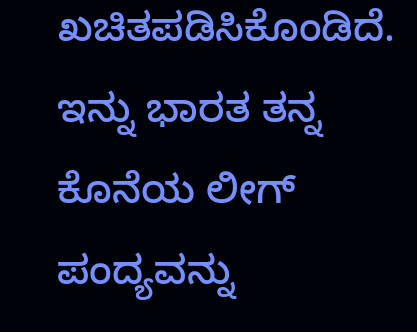ಖಚಿತಪಡಿಸಿಕೊಂಡಿದೆ. ಇನ್ನು ಭಾರತ ತನ್ನ ಕೊನೆಯ ಲೀಗ್ ಪಂದ್ಯವನ್ನು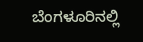ಬೆಂಗಳೂರಿನಲ್ಲಿ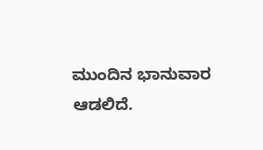ಮುಂದಿನ ಭಾನುವಾರ ಆಡಲಿದೆ.